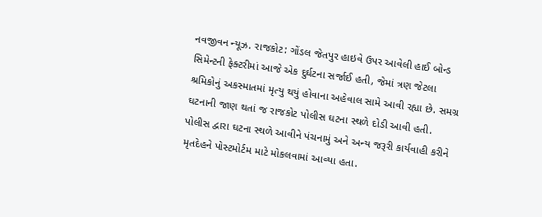નવજીવન ન્યૂઝ. રાજકોટ: ગોંડલ જેતપુર હાઇવે ઉપર આવેલી હાઈ બોન્ડ સિમેન્ટની ફેક્ટરીમાં આજે એક દુર્ઘટના સર્જાઈ હતી, જેમાં ત્રણ જેટલા શ્રમિકોનું અકસ્માતમાં મૃત્યુ થયું હોવાના અહેવાલ સામે આવી રહ્યા છે. સમગ્ર ઘટનાની જાણ થતાં જ રાજકોટ પોલીસ ઘટના સ્થળે દોડી આવી હતી. પોલીસ દ્વારા ઘટના સ્થળે આવીને પંચનામું અને અન્ય જરૂરી કાર્યવાહી કરીને મૃતદેહને પોસ્ટમોર્ટમ માટે મોકલવામાં આવ્યા હતા.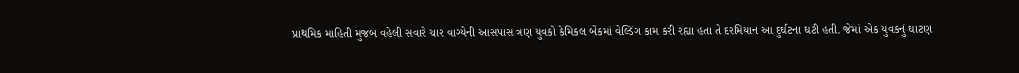પ્રાથમિક માહિતી મુજબ વહેલી સવારે ચાર વાગ્યેની આસપાસ ત્રણ યુવકો કેમિકલ બેંકમાં વેલ્ડિંગ કામ કરી રહ્યા હતા તે દરમિયાન આ દુર્ઘટના ઘટી હતી. જેમાં એક યુવકનું ઘાટણ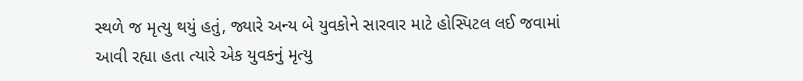સ્થળે જ મૃત્યુ થયું હતું, જ્યારે અન્ય બે યુવકોને સારવાર માટે હોસ્પિટલ લઈ જવામાં આવી રહ્યા હતા ત્યારે એક યુવકનું મૃત્યુ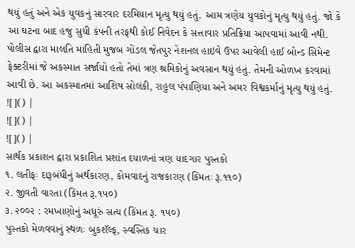થયું હતું અને એક યુવકનું સારવાર દરમિયાન મૃત્યુ થયું હતું. આમ ત્રણેય યુવકોનું મૃત્યુ થયું હતું. જો કે આ ઘટના બાદ હજુ સુધી કંપની તરફથી કોઈ નિવેદન કે સત્તાવાર પ્રતિક્રિયા આપવામાં આવી નથી.
પોલીસ દ્વારા માલતિ માહિતી મુજબ ગોંડલ જેતપુર નેશનલ હાઇવે ઉપર આવેલી હાઈ બોન્ડ સિમેન્ટ ફેક્ટરીમાં જે અકસ્માત સર્જાયો હતો તેમાં ત્રણ શ્રમિકોનું અવસાન થયું હતું. તેમની ઓળખ કરવામાં આવી છે. આ અકસ્માતમાં આશિષ સોલંકી, રાહુલ પંપાણિયા અને અમર વિશ્વકર્માનું મૃત્યુ થયું હતું.
![]() |
![]() |
![]() |
સાર્થક પ્રકાશન દ્વારા પ્રકાશિત પ્રશાંત દયાળનાં ત્રણ યાદગાર પુસ્તકો
૧. લતીફઃ દારૂબંધીનું અર્થકારણ, કોમવાદનું રાજકારણ (કિંમતઃ રૂ.૧૧૦)
૨. જીવતી વારતા (કિંમત રૂ.૧૫૦)
૩. ૨૦૦૨ : રમખાણોનું અધૂરું સત્ય (કિંમત રૂ. ૧૫૦)
પુસ્તકો મેળવવાનું સ્થળઃ બુકશૅલ્ફ, સ્વસ્તિક ચાર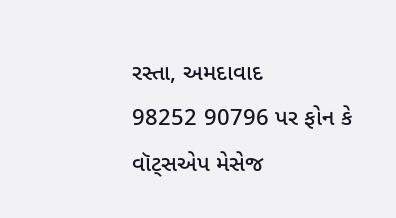રસ્તા, અમદાવાદ
98252 90796 પર ફોન કે વૉટ્સએપ મેસેજ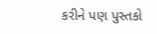કરીને પણ પુસ્તકો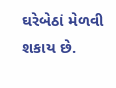ઘરેબેઠાં મેળવી શકાય છે.